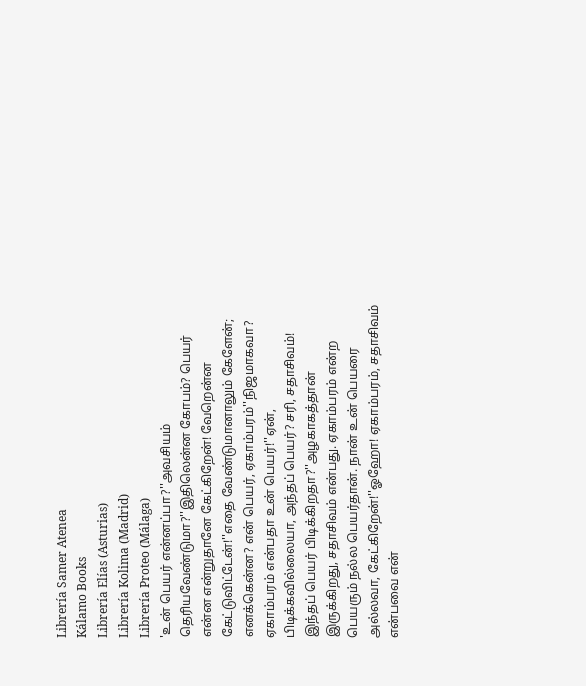Librería Samer Atenea
Kálamo Books
Librería Elías (Asturias)
Librería Kolima (Madrid)
Librería Proteo (Málaga)
'உன் பெயர் என்னப்பா?''அவசியம் தெரியவேண்டுமா?''இதிலென்ன கோபம்? பெயர் என்ன என்றுதானே கேட்கிறேன்! வேறென்ன கேட்டுவிட்டேன்!''எதை வேண்டுமானாலும் கேளேன்; எனக்கென்ன? என் பெயர், ஏகாம்பரம்''நிஜமாகவா? ஏகாம்பரம் என்பதா உன் பெயர்!''ஏன், பிடிக்கவில்லையா, அந்தப் பெயர்? சரி, சதாசிவம்! இந்தப் பெயர் பிடிக்கிறதா?''அழகாகத்தான் இருக்கிறது, சதாசிவம் என்பது. ஏகாம்பரம் என்ற பெயரும் நல்ல பெயர்தான். நான் உன் பெயரை அல்லவா, கேட்கிறேன்!''ஓஹோ! ஏகாம்பரம், சதாசிவம் என்பவை என்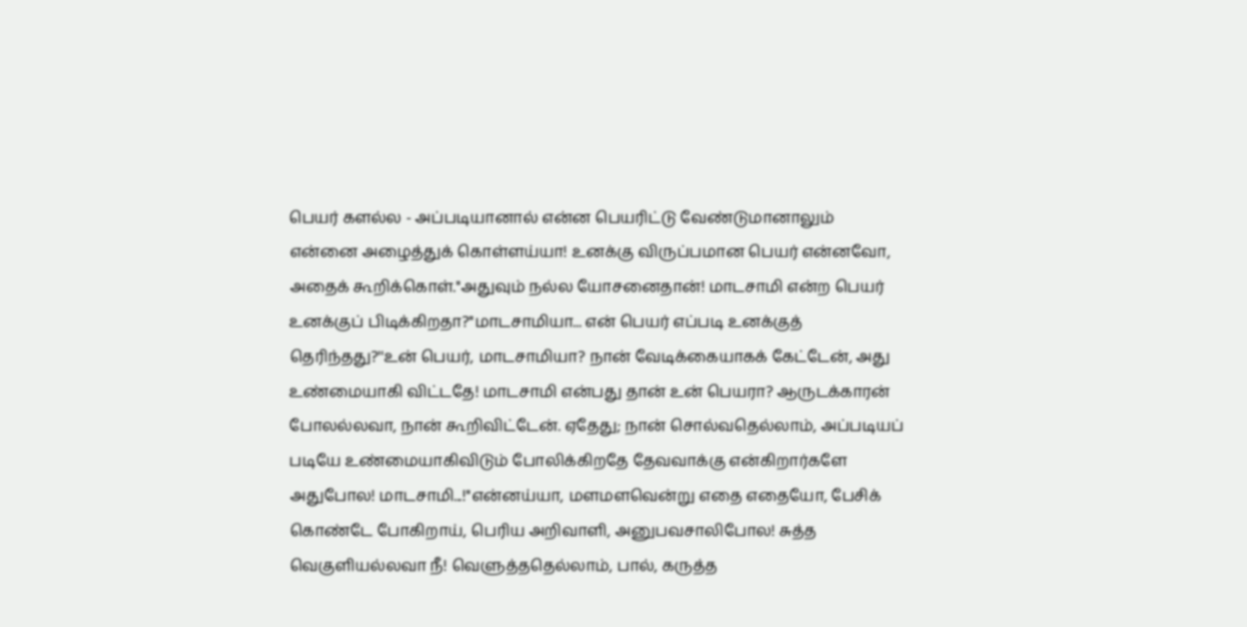பெயர் களல்ல - அப்படியானால் என்ன பெயரிட்டு வேண்டுமானாலும் என்னை அழைத்துக் கொள்ளய்யா! உனக்கு விருப்பமான பெயர் என்னவோ, அதைக் கூறிக்கொள்.''அதுவும் நல்ல யோசனைதான்! மாடசாமி என்ற பெயர் உனக்குப் பிடிக்கிறதா?''மாடசாமியா... என் பெயர் எப்படி உனக்குத் தெரிந்தது?''உன் பெயர், மாடசாமியா? நான் வேடிக்கையாகக் கேட்டேன், அது உண்மையாகி விட்டதே! மாடசாமி என்பது தான் உன் பெயரா? ஆருடக்காரன் போலல்லவா, நான் கூறிவிட்டேன். ஏதேது; நான் சொல்வதெல்லாம், அப்படியப் படியே உண்மையாகிவிடும் போலிக்கிறதே தேவவாக்கு என்கிறார்களே அதுபோல! மாடசாமி...!''என்னய்யா, மளமளவென்று எதை எதையோ, பேசிக் கொண்டே போகிறாய், பெரிய அறிவாளி, அனுபவசாலிபோல! சுத்த வெகுளியல்லவா நீ! வெளுத்ததெல்லாம், பால், கருத்த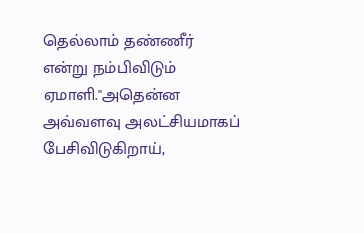தெல்லாம் தண்ணீர் என்று நம்பிவிடும் ஏமாளி.''அதென்ன அவ்வளவு அலட்சியமாகப் பேசிவிடுகிறாய்,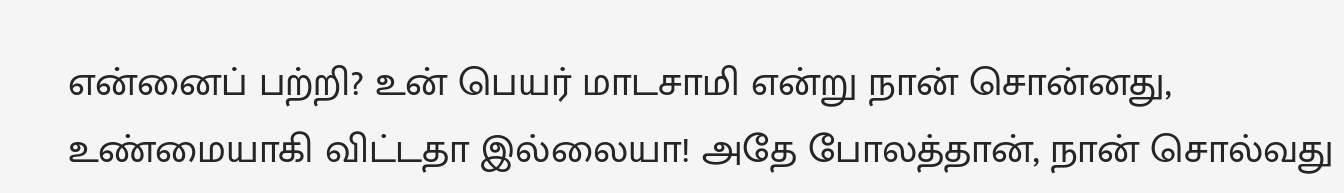என்னைப் பற்றி? உன் பெயர் மாடசாமி என்று நான் சொன்னது, உண்மையாகி விட்டதா இல்லையா! அதே போலத்தான், நான் சொல்வது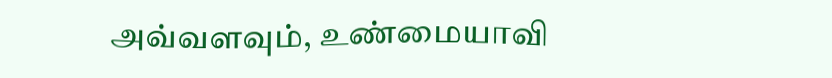அவ்வளவும், உண்மையாவி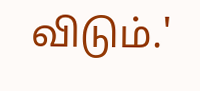விடும்.'